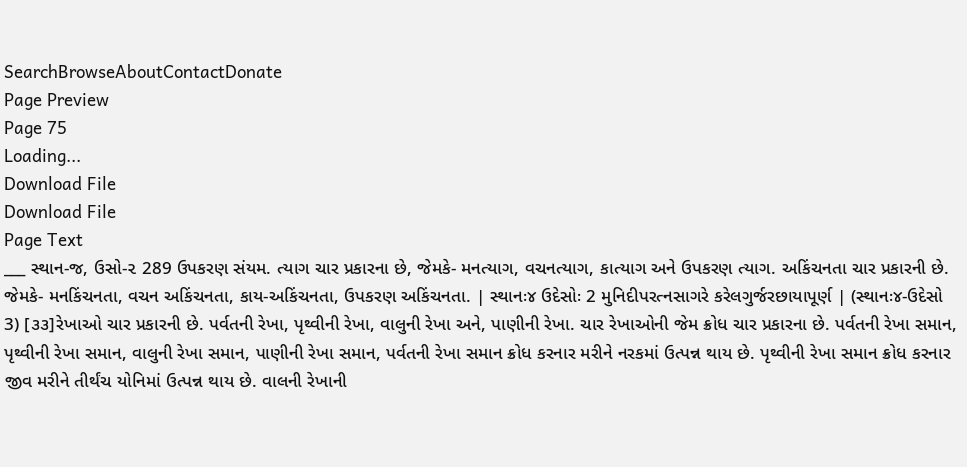SearchBrowseAboutContactDonate
Page Preview
Page 75
Loading...
Download File
Download File
Page Text
___ સ્થાન-જ, ઉસો-૨ 289 ઉપકરણ સંયમ. ત્યાગ ચાર પ્રકારના છે, જેમકે- મનત્યાગ, વચનત્યાગ, કાત્યાગ અને ઉપકરણ ત્યાગ. અકિંચનતા ચાર પ્રકારની છે. જેમકે- મનકિંચનતા, વચન અકિંચનતા, કાય-અકિંચનતા, ઉપકરણ અકિંચનતા. | સ્થાનઃ૪ ઉદેસોઃ 2 મુનિદીપરત્નસાગરે કરેલગુર્જરછાયાપૂર્ણ | (સ્થાનઃ૪-ઉદેસો 3) [૩૩]રેખાઓ ચાર પ્રકારની છે. પર્વતની રેખા, પૃથ્વીની રેખા, વાલુની રેખા અને, પાણીની રેખા. ચાર રેખાઓની જેમ ક્રોધ ચાર પ્રકારના છે. પર્વતની રેખા સમાન, પૃથ્વીની રેખા સમાન, વાલુની રેખા સમાન, પાણીની રેખા સમાન, પર્વતની રેખા સમાન ક્રોધ કરનાર મરીને નરકમાં ઉત્પન્ન થાય છે. પૃથ્વીની રેખા સમાન ક્રોધ કરનાર જીવ મરીને તીર્થંચ યોનિમાં ઉત્પન્ન થાય છે. વાલની રેખાની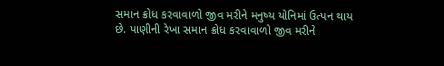સમાન ક્રોધ કરવાવાળો જીવ મરીને મનુષ્ય યોનિમાં ઉત્પન થાય છે. પાણીની રેખા સમાન ક્રોધ કરવાવાળો જીવ મરીને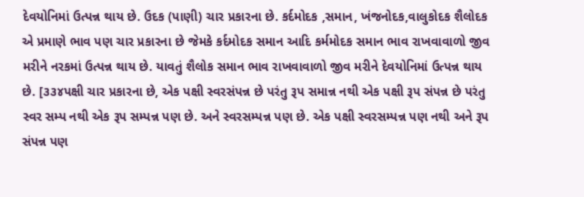દેવયોનિમાં ઉત્પન્ન થાય છે. ઉદક (પાણી) ચાર પ્રકારના છે. કર્દમોદક ,સમાન, ખંજનોદક,વાલુકોદક શૈલોદક એ પ્રમાણે ભાવ પણ ચાર પ્રકારના છે જેમકે કર્દમોદક સમાન આદિ કર્મમોદક સમાન ભાવ રાખવાવાળો જીવ મરીને નરકમાં ઉત્પન્ન થાય છે. યાવતું શૈલોક સમાન ભાવ રાખવાવાળો જીવ મરીને દેવયોનિમાં ઉત્પન્ન થાય છે. [૩૩૪પક્ષી ચાર પ્રકારના છે, એક પક્ષી સ્વરસંપન્ન છે પરંતુ રૂપ સમાન્ન નથી એક પક્ષી રૂપ સંપન્ન છે પરંતુ સ્વર સમ્પ નથી એક રૂપ સમ્પન્ન પણ છે. અને સ્વરસમ્પન્ન પણ છે. એક પક્ષી સ્વરસમ્પન્ન પણ નથી અને રૂપ સંપન્ન પણ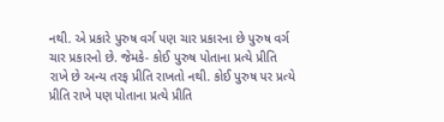નથી. એ પ્રકારે પુરુષ વર્ગ પણ ચાર પ્રકારના છે પુરુષ વર્ગ ચાર પ્રકારનો છે. જેમકે- કોઈ પુરુષ પોતાના પ્રત્યે પ્રીતિ રાખે છે અન્ય તરફ પ્રીતિ રાખતો નથી. કોઈ પુરુષ પર પ્રત્યે પ્રીતિ રાખે પણ પોતાના પ્રત્યે પ્રીતિ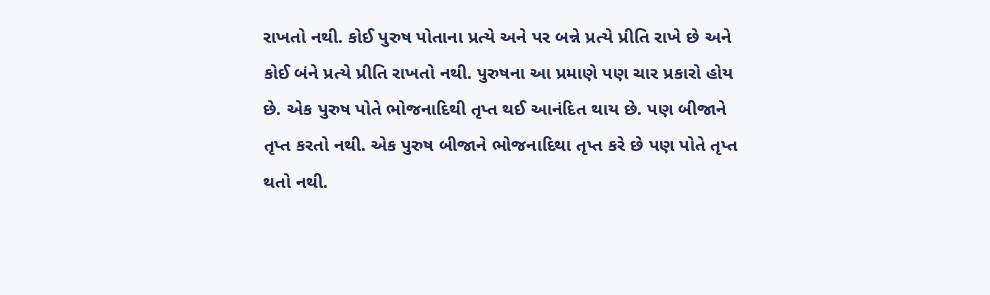રાખતો નથી. કોઈ પુરુષ પોતાના પ્રત્યે અને પર બન્ને પ્રત્યે પ્રીતિ રાખે છે અને કોઈ બંને પ્રત્યે પ્રીતિ રાખતો નથી. પુરુષના આ પ્રમાણે પણ ચાર પ્રકારો હોય છે. એક પુરુષ પોતે ભોજનાદિથી તૃપ્ત થઈ આનંદિત થાય છે. પણ બીજાને તૃપ્ત કરતો નથી. એક પુરુષ બીજાને ભોજનાદિથા તૃપ્ત કરે છે પણ પોતે તૃપ્ત થતો નથી.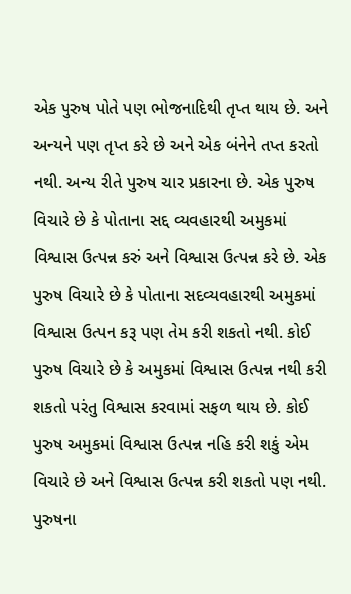એક પુરુષ પોતે પણ ભોજનાદિથી તૃપ્ત થાય છે. અને અન્યને પણ તૃપ્ત કરે છે અને એક બંનેને તપ્ત કરતો નથી. અન્ય રીતે પુરુષ ચાર પ્રકારના છે. એક પુરુષ વિચારે છે કે પોતાના સદ્દ વ્યવહારથી અમુકમાં વિશ્વાસ ઉત્પન્ન કરું અને વિશ્વાસ ઉત્પન્ન કરે છે. એક પુરુષ વિચારે છે કે પોતાના સદવ્યવહારથી અમુકમાં વિશ્વાસ ઉત્પન કરૂ પણ તેમ કરી શકતો નથી. કોઈ પુરુષ વિચારે છે કે અમુકમાં વિશ્વાસ ઉત્પન્ન નથી કરી શકતો પરંતુ વિશ્વાસ કરવામાં સફળ થાય છે. કોઈ પુરુષ અમુકમાં વિશ્વાસ ઉત્પન્ન નહિ કરી શકું એમ વિચારે છે અને વિશ્વાસ ઉત્પન્ન કરી શકતો પણ નથી. પુરુષના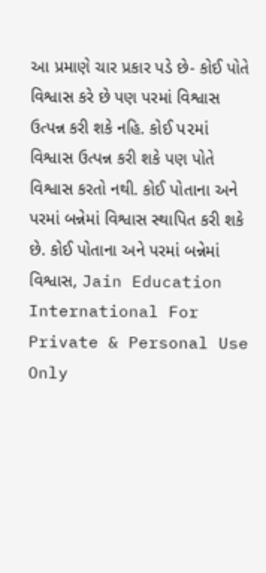આ પ્રમાણે ચાર પ્રકાર પડે છે- કોઈ પોતે વિશ્વાસ કરે છે પણ પરમાં વિશ્વાસ ઉત્પન્ન કરી શકે નહિ. કોઈ પ૨માં વિશ્વાસ ઉત્પન્ન કરી શકે પણ પોતે વિશ્વાસ કરતો નથી. કોઈ પોતાના અને પરમાં બન્નેમાં વિશ્વાસ સ્થાપિત કરી શકે છે. કોઈ પોતાના અને પરમાં બન્નેમાં વિશ્વાસ, Jain Education International For Private & Personal Use Only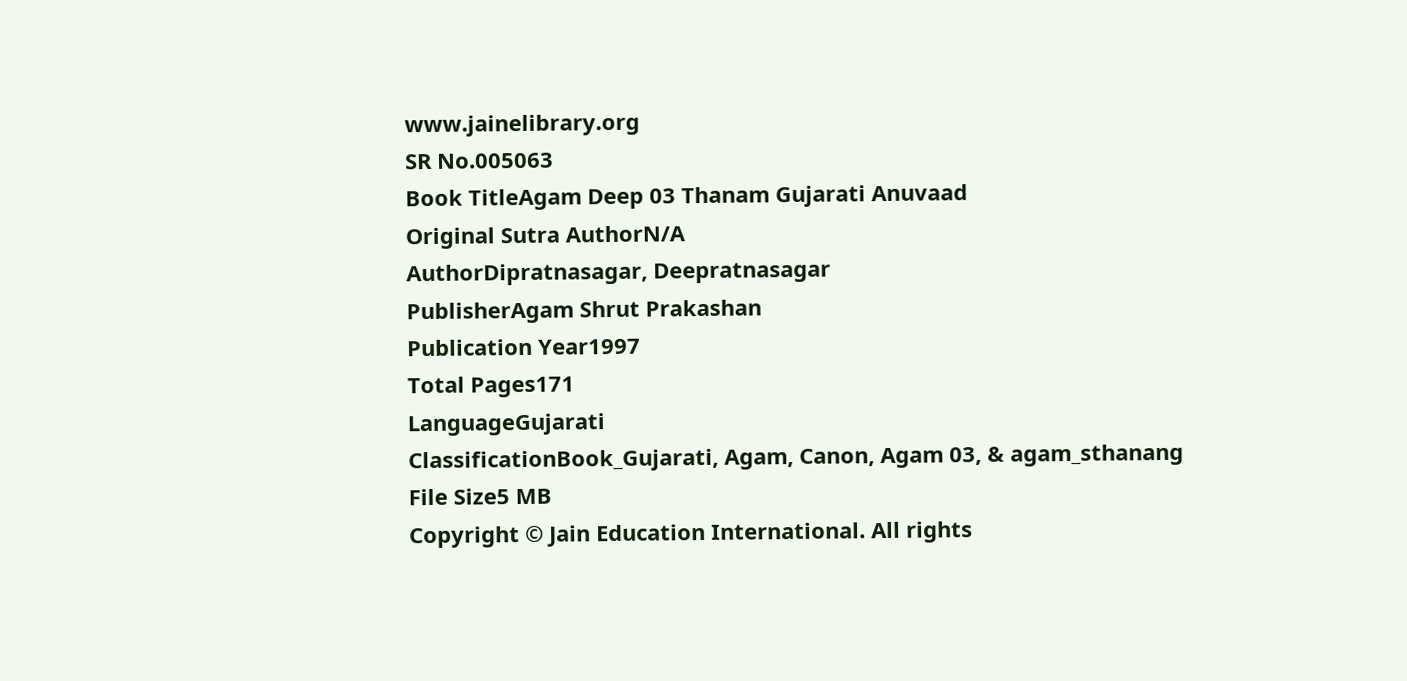www.jainelibrary.org
SR No.005063
Book TitleAgam Deep 03 Thanam Gujarati Anuvaad
Original Sutra AuthorN/A
AuthorDipratnasagar, Deepratnasagar
PublisherAgam Shrut Prakashan
Publication Year1997
Total Pages171
LanguageGujarati
ClassificationBook_Gujarati, Agam, Canon, Agam 03, & agam_sthanang
File Size5 MB
Copyright © Jain Education International. All rights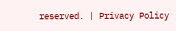reserved. | Privacy Policy